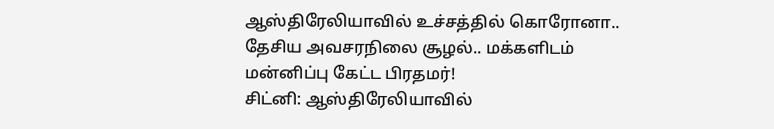ஆஸ்திரேலியாவில் உச்சத்தில் கொரோனா.. தேசிய அவசரநிலை சூழல்.. மக்களிடம் மன்னிப்பு கேட்ட பிரதமர்!
சிட்னி: ஆஸ்திரேலியாவில்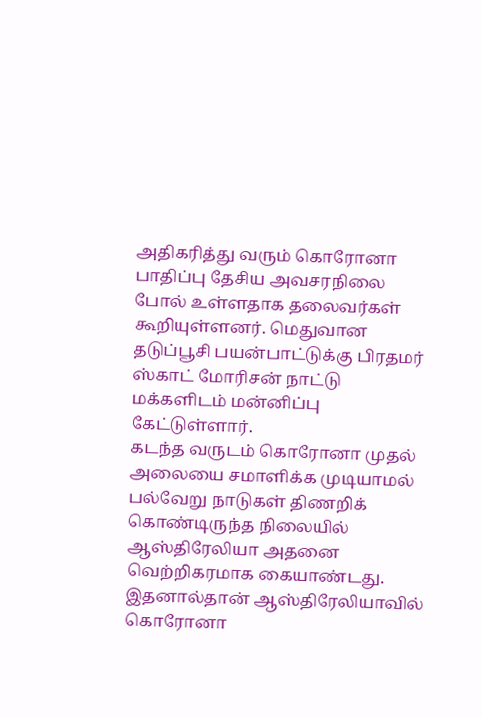அதிகரித்து வரும் கொரோனா பாதிப்பு தேசிய அவசரநிலை போல் உள்ளதாக தலைவர்கள் கூறியுள்ளனர். மெதுவான தடுப்பூசி பயன்பாட்டுக்கு பிரதமர் ஸ்காட் மோரிசன் நாட்டு மக்களிடம் மன்னிப்பு கேட்டுள்ளார்.
கடந்த வருடம் கொரோனா முதல் அலையை சமாளிக்க முடியாமல் பல்வேறு நாடுகள் திணறிக் கொண்டிருந்த நிலையில் ஆஸ்திரேலியா அதனை வெற்றிகரமாக கையாண்டது. இதனால்தான் ஆஸ்திரேலியாவில் கொரோனா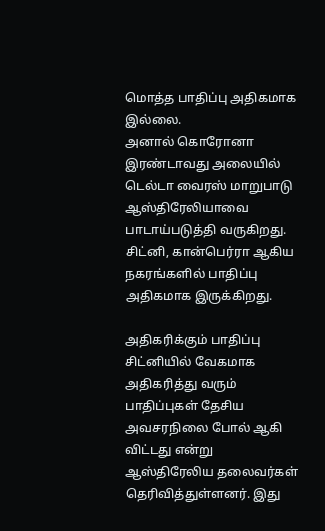மொத்த பாதிப்பு அதிகமாக இல்லை.
அனால் கொரோனா இரண்டாவது அலையில் டெல்டா வைரஸ் மாறுபாடு ஆஸ்திரேலியாவை பாடாய்படுத்தி வருகிறது. சிட்னி, கான்பெர்ரா ஆகிய நகரங்களில் பாதிப்பு அதிகமாக இருக்கிறது.

அதிகரிக்கும் பாதிப்பு
சிட்னியில் வேகமாக அதிகரித்து வரும் பாதிப்புகள் தேசிய அவசரநிலை போல் ஆகி விட்டது என்று ஆஸ்திரேலிய தலைவர்கள் தெரிவித்துள்ளனர். இது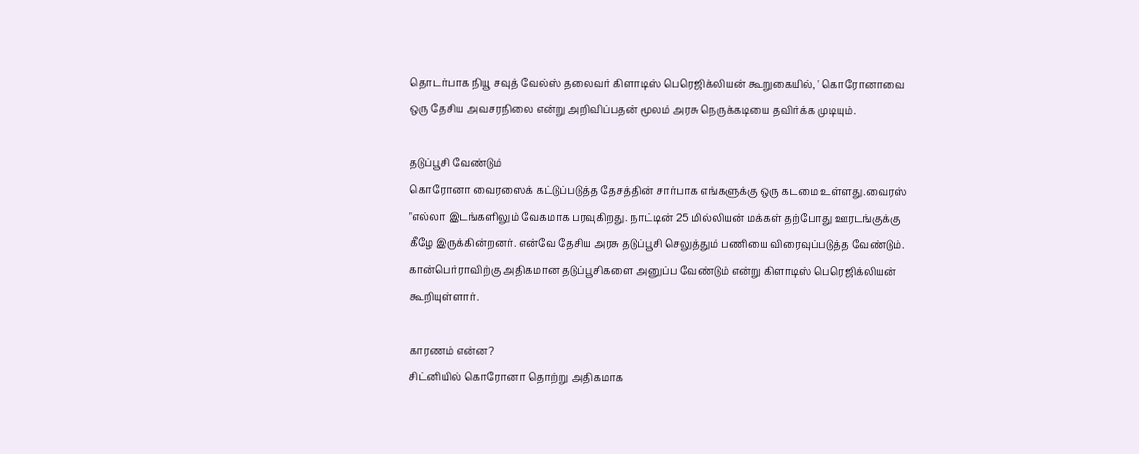தொடர்பாக நியூ சவுத் வேல்ஸ் தலைவர் கிளாடிஸ் பெரெஜிக்லியன் கூறுகையில், ' கொரோனாவை ஒரு தேசிய அவசரநிலை என்று அறிவிப்பதன் மூலம் அரசு நெருக்கடியை தவிர்க்க முடியும்.

தடுப்பூசி வேண்டும்
கொரோனா வைரஸைக் கட்டுப்படுத்த தேசத்தின் சார்பாக எங்களுக்கு ஒரு கடமை உள்ளது.வைரஸ் "எல்லா இடங்களிலும் வேகமாக பரவுகிறது. நாட்டின் 25 மில்லியன் மக்கள் தற்போது ஊரடங்குக்கு கீழே இருக்கின்றனர். என்வே தேசிய அரசு தடுப்பூசி செலுத்தும் பணியை விரைவுப்படுத்த வேண்டும். கான்பெர்ராவிற்கு அதிகமான தடுப்பூசிகளை அனுப்ப வேண்டும் என்று கிளாடிஸ் பெரெஜிக்லியன் கூறியுள்ளார்.

காரணம் என்ன?
சிட்னியில் கொரோனா தொற்று அதிகமாக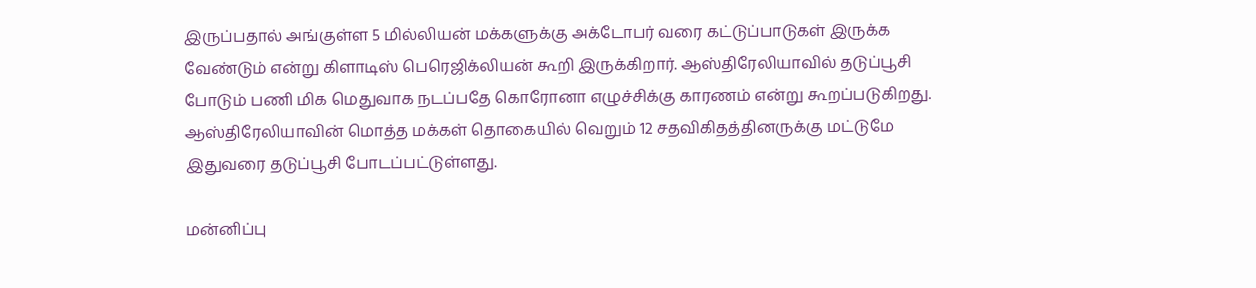இருப்பதால் அங்குள்ள 5 மில்லியன் மக்களுக்கு அக்டோபர் வரை கட்டுப்பாடுகள் இருக்க வேண்டும் என்று கிளாடிஸ் பெரெஜிக்லியன் கூறி இருக்கிறார். ஆஸ்திரேலியாவில் தடுப்பூசி போடும் பணி மிக மெதுவாக நடப்பதே கொரோனா எழுச்சிக்கு காரணம் என்று கூறப்படுகிறது. ஆஸ்திரேலியாவின் மொத்த மக்கள் தொகையில் வெறும் 12 சதவிகிதத்தினருக்கு மட்டுமே இதுவரை தடுப்பூசி போடப்பட்டுள்ளது.

மன்னிப்பு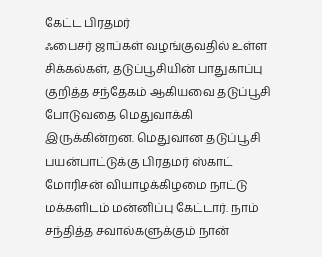கேட்ட பிரதமர்
ஃபைசர் ஜாப்கள் வழங்குவதில் உள்ள சிக்கல்கள், தடுப்பூசியின் பாதுகாப்பு குறித்த சந்தேகம் ஆகியவை தடுப்பூசி போடுவதை மெதுவாக்கி இருக்கின்றன. மெதுவான தடுப்பூசி பயன்பாட்டுக்கு பிரதமர் ஸ்காட் மோரிசன் வியாழக்கிழமை நாட்டு மக்களிடம் மன்னிப்பு கேட்டார். நாம் சந்தித்த சவால்களுக்கும் நான்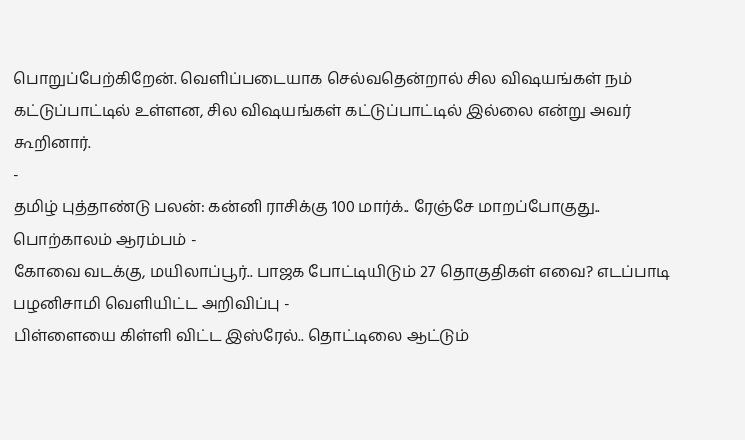பொறுப்பேற்கிறேன். வெளிப்படையாக செல்வதென்றால் சில விஷயங்கள் நம் கட்டுப்பாட்டில் உள்ளன, சில விஷயங்கள் கட்டுப்பாட்டில் இல்லை என்று அவர் கூறினார்.
-
தமிழ் புத்தாண்டு பலன்: கன்னி ராசிக்கு 100 மார்க்.. ரேஞ்சே மாறப்போகுது.. பொற்காலம் ஆரம்பம் -
கோவை வடக்கு, மயிலாப்பூர்.. பாஜக போட்டியிடும் 27 தொகுதிகள் எவை? எடப்பாடி பழனிசாமி வெளியிட்ட அறிவிப்பு -
பிள்ளையை கிள்ளி விட்ட இஸ்ரேல்.. தொட்டிலை ஆட்டும்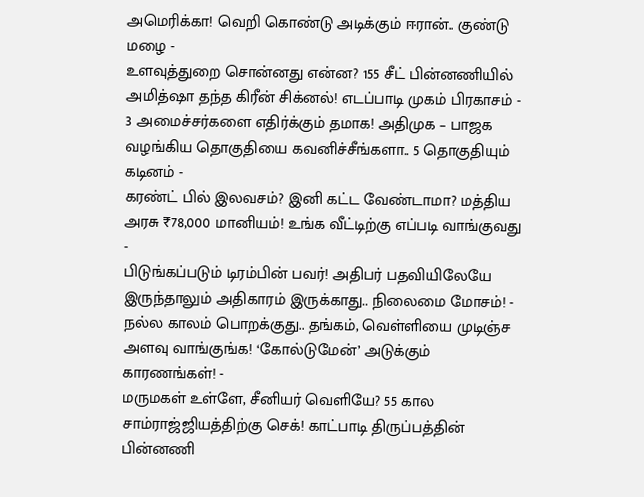அமெரிக்கா! வெறி கொண்டு அடிக்கும் ஈரான்.. குண்டு மழை -
உளவுத்துறை சொன்னது என்ன? 155 சீட் பின்னணியில் அமித்ஷா தந்த கிரீன் சிக்னல்! எடப்பாடி முகம் பிரகாசம் -
3 அமைச்சர்களை எதிர்க்கும் தமாக! அதிமுக – பாஜக வழங்கிய தொகுதியை கவனிச்சீங்களா.. 5 தொகுதியும் கடினம் -
கரண்ட் பில் இலவசம்? இனி கட்ட வேண்டாமா? மத்திய அரசு ₹78,000 மானியம்! உங்க வீட்டிற்கு எப்படி வாங்குவது -
பிடுங்கப்படும் டிரம்பின் பவர்! அதிபர் பதவியிலேயே இருந்தாலும் அதிகாரம் இருக்காது.. நிலைமை மோசம்! -
நல்ல காலம் பொறக்குது.. தங்கம், வெள்ளியை முடிஞ்ச அளவு வாங்குங்க! ‘கோல்டுமேன்’ அடுக்கும் காரணங்கள்! -
மருமகள் உள்ளே, சீனியர் வெளியே? 55 கால சாம்ராஜ்ஜியத்திற்கு செக்! காட்பாடி திருப்பத்தின் பின்னணி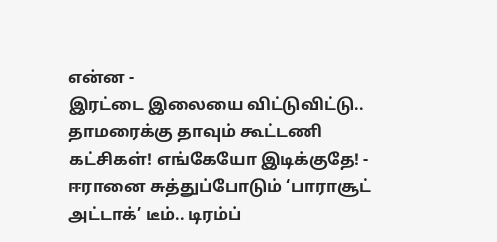என்ன -
இரட்டை இலையை விட்டுவிட்டு.. தாமரைக்கு தாவும் கூட்டணி கட்சிகள்! எங்கேயோ இடிக்குதே! -
ஈரானை சுத்துப்போடும் ‘பாராசூட் அட்டாக்’ டீம்.. டிரம்ப்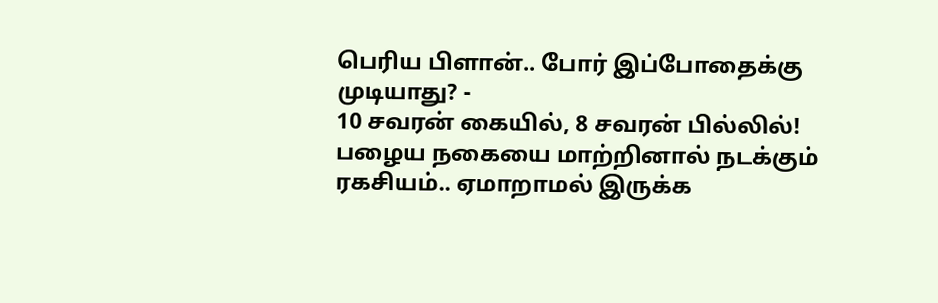பெரிய பிளான்.. போர் இப்போதைக்கு முடியாது? -
10 சவரன் கையில், 8 சவரன் பில்லில்! பழைய நகையை மாற்றினால் நடக்கும் ரகசியம்.. ஏமாறாமல் இருக்க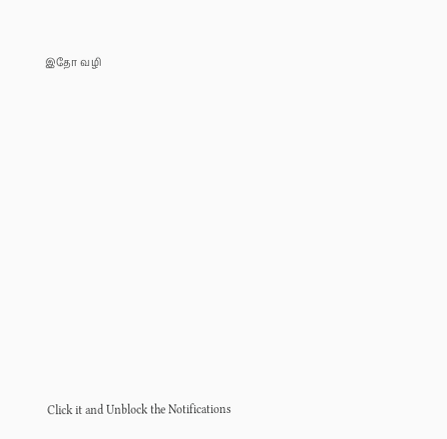இதோ வழி












Click it and Unblock the Notifications